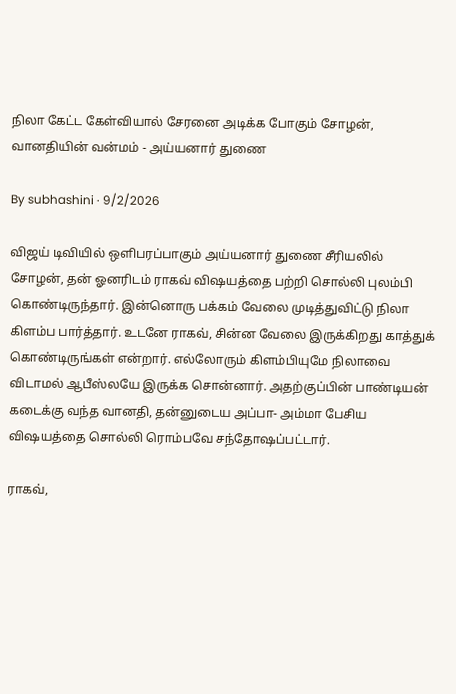நிலா கேட்ட கேள்வியால் சேரனை அடிக்க போகும் சோழன், வானதியின் வன்மம் - அய்யனார் துணை

By subhashini · 9/2/2026

விஜய் டிவியில் ஒளிபரப்பாகும் அய்யனார் துணை சீரியலில் சோழன், தன் ஓனரிடம் ராகவ் விஷயத்தை பற்றி சொல்லி புலம்பி கொண்டிருந்தார். இன்னொரு பக்கம் வேலை முடித்துவிட்டு நிலா கிளம்ப பார்த்தார். உடனே ராகவ், சின்ன வேலை இருக்கிறது காத்துக் கொண்டிருங்கள் என்றார். எல்லோரும் கிளம்பியுமே நிலாவை விடாமல் ஆபீஸ்லயே இருக்க சொன்னார். அதற்குப்பின் பாண்டியன் கடைக்கு வந்த வானதி, தன்னுடைய அப்பா- அம்மா பேசிய விஷயத்தை சொல்லி ரொம்பவே சந்தோஷப்பட்டார்.

ராகவ்,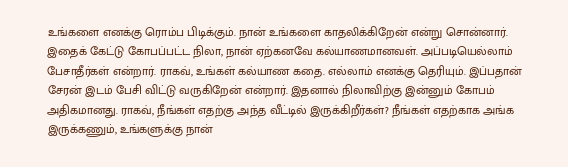உங்களை எனக்கு ரொம்ப பிடிக்கும். நான் உங்களை காதலிக்கிறேன் என்று சொன்னார். இதைக் கேட்டு கோபப்பட்ட நிலா, நான் ஏற்கனவே கல்யாணமானவள். அப்படியெல்லாம் பேசாதீர்கள் என்றார். ராகவ், உங்கள் கல்யாண கதை. எல்லாம் எனக்கு தெரியும். இப்பதான் சேரன் இடம் பேசி விட்டு வருகிறேன் என்றார். இதனால் நிலாவிற்கு இன்னும் கோபம் அதிகமானது. ராகவ், நீங்கள் எதற்கு அந்த வீட்டில் இருக்கிறீர்கள்? நீங்கள் எதற்காக அங்க இருக்கணும், உங்களுக்கு நான்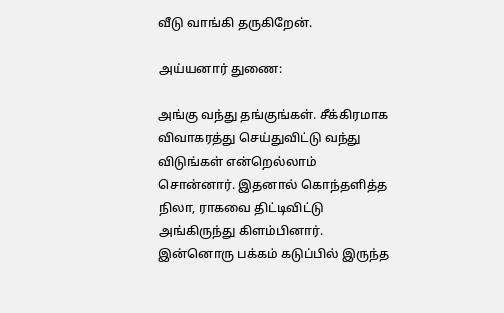வீடு வாங்கி தருகிறேன்.

அய்யனார் துணை:

அங்கு வந்து தங்குங்கள். சீக்கிரமாக விவாகரத்து செய்துவிட்டு வந்து விடுங்கள் என்றெல்லாம் சொன்னார். இதனால் கொந்தளித்த நிலா, ராகவை திட்டிவிட்டு அங்கிருந்து கிளம்பினார். இன்னொரு பக்கம் கடுப்பில் இருந்த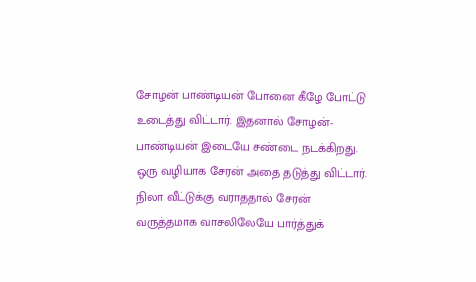சோழன் பாண்டியன் போனை கீழே போட்டு உடைத்து விட்டார். இதனால் சோழன்- பாண்டியன் இடையே சண்டை நடக்கிறது. ஒரு வழியாக சேரன் அதை தடுத்து விட்டார். நிலா வீட்டுக்கு வராததால் சேரன் வருத்தமாக வாசலிலேயே பார்த்துக்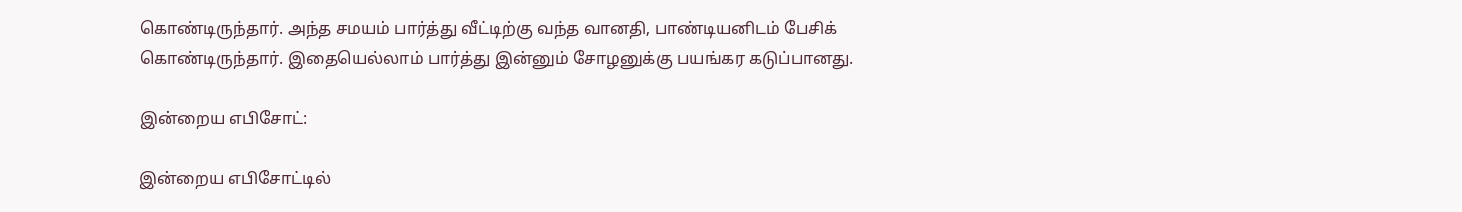கொண்டிருந்தார். அந்த சமயம் பார்த்து வீட்டிற்கு வந்த வானதி, பாண்டியனிடம் பேசிக் கொண்டிருந்தார். இதையெல்லாம் பார்த்து இன்னும் சோழனுக்கு பயங்கர கடுப்பானது.

இன்றைய எபிசோட்:

இன்றைய எபிசோட்டில்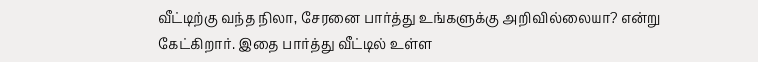வீட்டிற்கு வந்த நிலா, சேரனை பார்த்து உங்களுக்கு அறிவில்லையா? என்று கேட்கிறார். இதை பார்த்து வீட்டில் உள்ள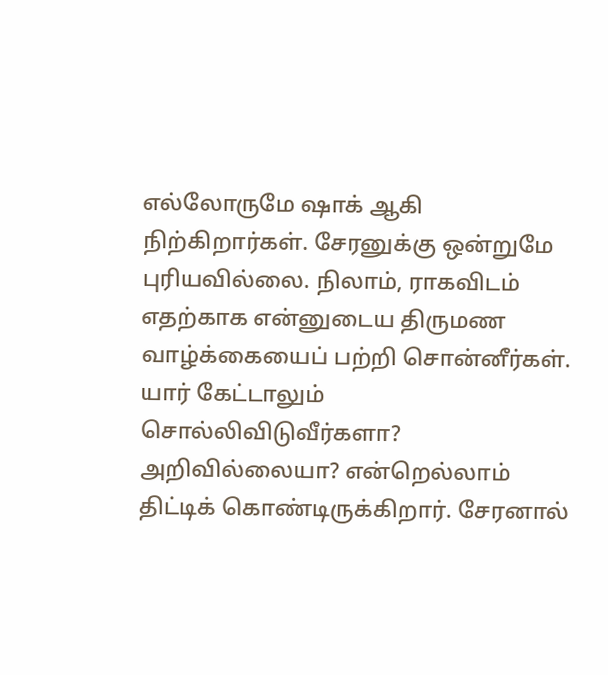எல்லோருமே ஷாக் ஆகி நிற்கிறார்கள். சேரனுக்கு ஒன்றுமே புரியவில்லை. நிலாம், ராகவிடம் எதற்காக என்னுடைய திருமண வாழ்க்கையைப் பற்றி சொன்னீர்கள். யார் கேட்டாலும் சொல்லிவிடுவீர்களா? அறிவில்லையா? என்றெல்லாம் திட்டிக் கொண்டிருக்கிறார். சேரனால்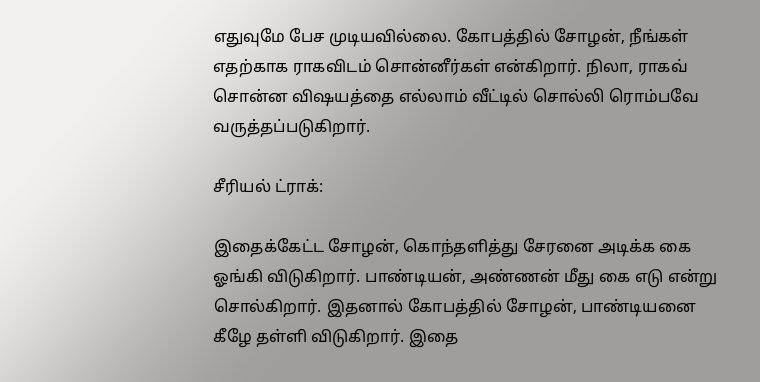எதுவுமே பேச முடியவில்லை. கோபத்தில் சோழன், நீங்கள் எதற்காக ராகவிடம் சொன்னீர்கள் என்கிறார். நிலா, ராகவ் சொன்ன விஷயத்தை எல்லாம் வீட்டில் சொல்லி ரொம்பவே வருத்தப்படுகிறார்.

சீரியல் ட்ராக்:

இதைக்கேட்ட சோழன், கொந்தளித்து சேரனை அடிக்க கை ஓங்கி விடுகிறார். பாண்டியன், அண்ணன் மீது கை எடு என்று சொல்கிறார். இதனால் கோபத்தில் சோழன், பாண்டியனை கீழே தள்ளி விடுகிறார். இதை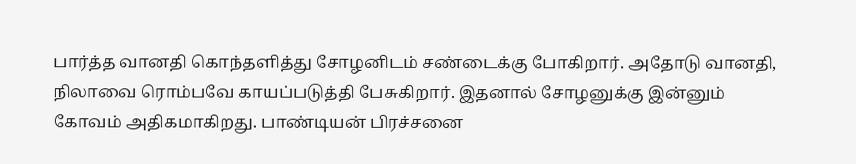பார்த்த வானதி கொந்தளித்து சோழனிடம் சண்டைக்கு போகிறார். அதோடு வானதி, நிலாவை ரொம்பவே காயப்படுத்தி பேசுகிறார். இதனால் சோழனுக்கு இன்னும் கோவம் அதிகமாகிறது. பாண்டியன் பிரச்சனை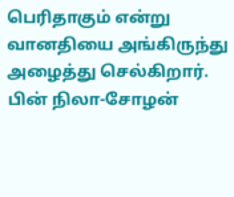பெரிதாகும் என்று வானதியை அங்கிருந்து அழைத்து செல்கிறார். பின் நிலா-சோழன்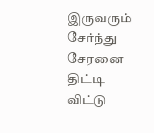இருவரும் சேர்ந்து சேரனை திட்டி விட்டு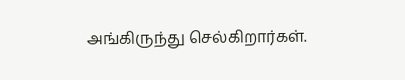அங்கிருந்து செல்கிறார்கள்.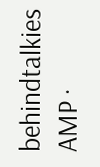behindtalkies AMP ·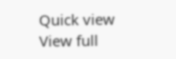Quick view
View full